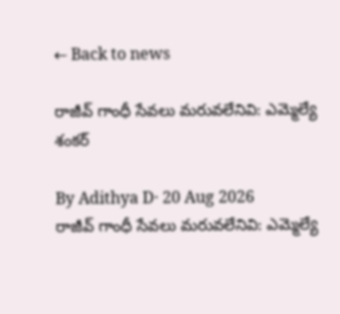← Back to news

రాజీవ్ గాంధీ సేవలు మరువలేనివి: ఎమ్మెల్యే శంకర్

By Adithya D· 20 Aug 2026
రాజీవ్ గాంధీ సేవలు మరువలేనివి: ఎమ్మెల్యే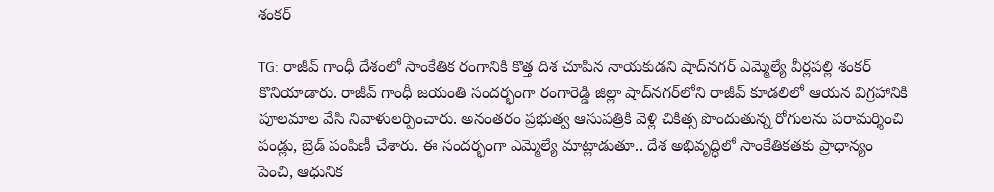శంకర్

TG: రాజీవ్ గాంధీ దేశంలో సాంకేతిక రంగానికి కొత్త దిశ చూపిన నాయకుడని షాద్‌నగర్ ఎమ్మెల్యే వీర్లపల్లి శంకర్ కొనియాడారు. రాజీవ్ గాంధీ జయంతి సందర్భంగా రంగారెడ్డి జిల్లా షాద్‌నగర్‌లోని రాజీవ్ కూడలిలో ఆయన విగ్రహానికి పూలమాల వేసి నివాళులర్పించారు. అనంతరం ప్రభుత్వ ఆసుపత్రికి వెళ్లి చికిత్స పొందుతున్న రోగులను పరామర్శించి పండ్లు, బ్రెడ్ పంపిణీ చేశారు. ఈ సందర్భంగా ఎమ్మెల్యే మాట్లాడుతూ.. దేశ అభివృద్ధిలో సాంకేతికతకు ప్రాధాన్యం పెంచి, ఆధునిక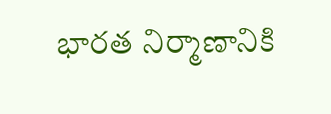భారత నిర్మాణానికి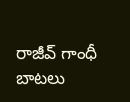రాజీవ్ గాంధీ బాటలు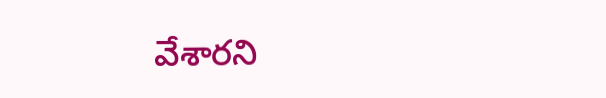వేశారని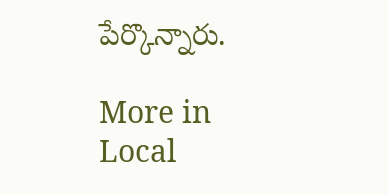పేర్కొన్నారు.

More in Local